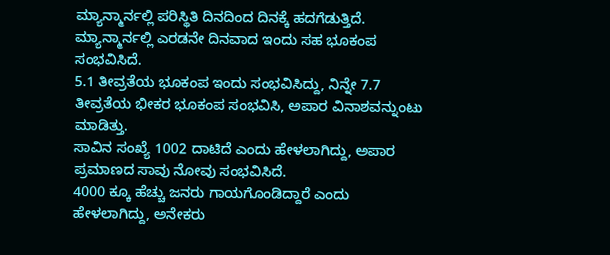ಮ್ಯಾನ್ಮಾರ್ನಲ್ಲಿ ಪರಿಸ್ಥಿತಿ ದಿನದಿಂದ ದಿನಕ್ಕೆ ಹದಗೆಡುತ್ತಿದೆ.
ಮ್ಯಾನ್ಮಾರ್ನಲ್ಲಿ ಎರಡನೇ ದಿನವಾದ ಇಂದು ಸಹ ಭೂಕಂಪ ಸಂಭವಿಸಿದೆ.
5.1 ತೀವ್ರತೆಯ ಭೂಕಂಪ ಇಂದು ಸಂಭವಿಸಿದ್ದು, ನಿನ್ನೇ 7.7 ತೀವ್ರತೆಯ ಭೀಕರ ಭೂಕಂಪ ಸಂಭವಿಸಿ, ಅಪಾರ ವಿನಾಶವನ್ನುಂಟು ಮಾಡಿತ್ತು.
ಸಾವಿನ ಸಂಖ್ಯೆ 1002 ದಾಟಿದೆ ಎಂದು ಹೇಳಲಾಗಿದ್ದು, ಅಪಾರ ಪ್ರಮಾಣದ ಸಾವು ನೋವು ಸಂಭವಿಸಿದೆ.
4000 ಕ್ಕೂ ಹೆಚ್ಚು ಜನರು ಗಾಯಗೊಂಡಿದ್ದಾರೆ ಎಂದು ಹೇಳಲಾಗಿದ್ದು, ಅನೇಕರು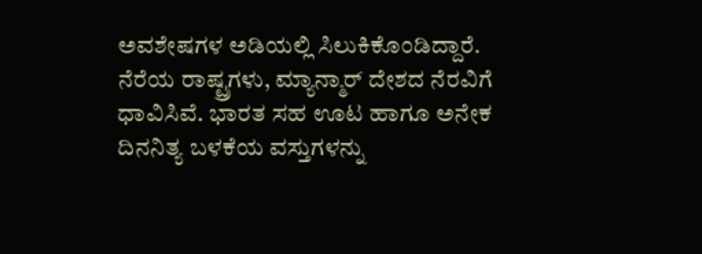ಅವಶೇಷಗಳ ಅಡಿಯಲ್ಲಿ ಸಿಲುಕಿಕೊಂಡಿದ್ದಾರೆ.
ನೆರೆಯ ರಾಷ್ಟ್ರಗಳು, ಮ್ಯಾನ್ಮಾರ್ ದೇಶದ ನೆರವಿಗೆ ಧಾವಿಸಿವೆ. ಭಾರತ ಸಹ ಊಟ ಹಾಗೂ ಅನೇಕ ದಿನನಿತ್ಯ ಬಳಕೆಯ ವಸ್ತುಗಳನ್ನು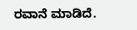ರವಾನೆ ಮಾಡಿದೆ.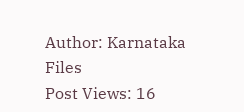Author: Karnataka Files
Post Views: 16